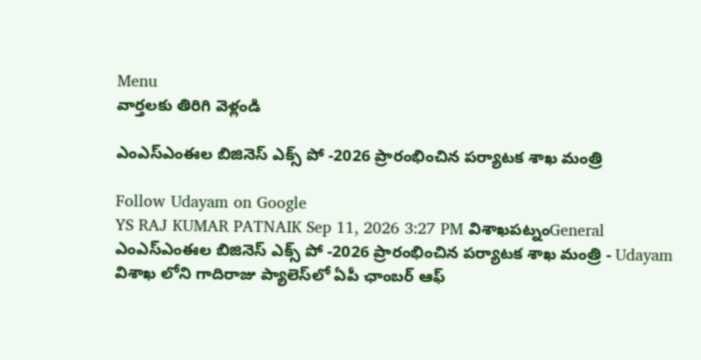Menu
వార్తలకు తిరిగి వెళ్లండి

ఎంఎస్ఎంఈల బిజినెస్ ఎక్స్ పో -2026 ప్రారంభించిన పర్యాటక శాఖ మంత్రి

Follow Udayam on Google
YS RAJ KUMAR PATNAIK Sep 11, 2026 3:27 PM విశాఖపట్నంGeneral
ఎంఎస్ఎంఈల బిజినెస్ ఎక్స్ పో -2026 ప్రారంభించిన పర్యాటక శాఖ మంత్రి - Udayam
విశాఖ లోని గాదిరాజు ప్యాలెస్‌లో ఏపీ ఛాంబర్ ఆఫ్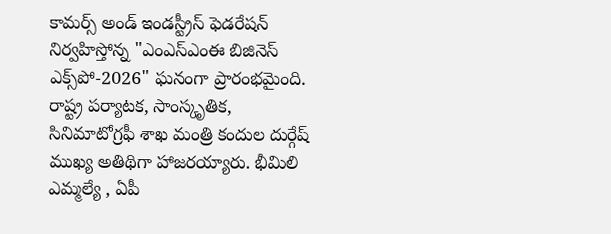కామర్స్ అండ్ ఇండస్ట్రీస్ ఫెడరేషన్ నిర్వహిస్తోన్న "ఎంఎస్ఎంఈ బిజినెస్ ఎక్స్‌పో-2026" ఘనంగా ప్రారంభమైంది. రాష్ట్ర పర్యాటక, సాంస్కృతిక, సినిమాటోగ్రఫీ శాఖ మంత్రి కందుల దుర్గేష్ ముఖ్య అతిథిగా హాజరయ్యారు. భీమిలి ఎమ్మల్యే , ఏపీ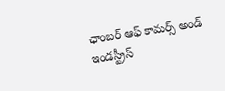ఛాంబర్ ఆఫ్ కామర్స్ అండ్ ఇండస్ట్రీస్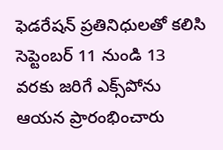ఫెడరేషన్ ప్రతినిధులతో కలిసి సెప్టెంబర్ 11 నుండి 13 వరకు జరిగే ఎక్స్‌పోను ఆయన ప్రారంభించారు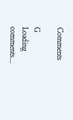Comments

G
Loading comments...